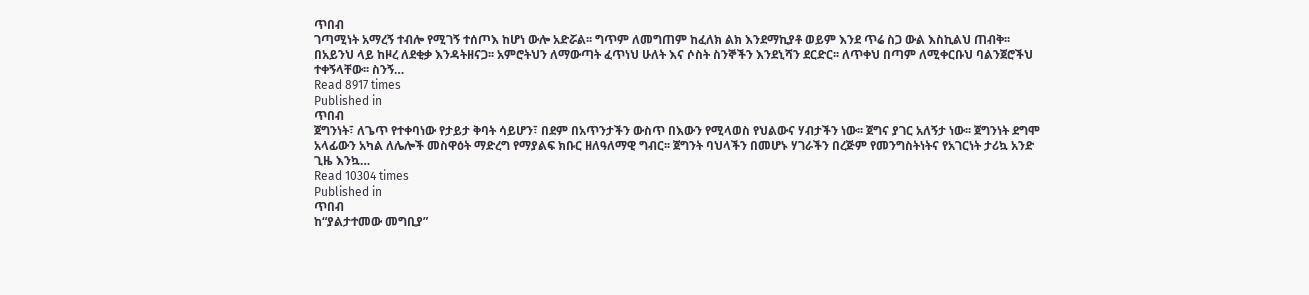ጥበብ
ገጣሚነት አማረኝ ተብሎ የሚገኝ ተሰጦእ ከሆነ ውሎ አድሯል፡፡ ግጥም ለመግጠም ከፈለክ ልክ እንደማኪያቶ ወይም እንደ ጥሬ ስጋ ውል እስኪልህ ጠብቅ፡፡ በአይንህ ላይ ከዞረ ለደቂቃ እንዳትዘናጋ፡፡ አምሮትህን ለማውጣት ፈጥነህ ሁለት እና ሶስት ስንኞችን እንደኒሻን ደርድር፡፡ ለጥቀህ በጣም ለሚቀርቡህ ባልንጀሮችህ ተቀኝላቸው፡፡ ስንኝ…
Read 8917 times
Published in
ጥበብ
ጀግንነት፣ ለጌጥ የተቀባነው የታይታ ቅባት ሳይሆን፣ በደም በአጥንታችን ውስጥ በእውን የሚላወስ የህልውና ሃብታችን ነው፡፡ ጀግና ያገር አለኝታ ነው፡፡ ጀግንነት ደግሞ አላፊውን አካል ለሌሎች መስዋዕት ማድረግ የማያልፍ ክቡር ዘለዓለማዊ ግብር፡፡ ጀግንት ባህላችን በመሆኑ ሃገራችን በረጅም የመንግስትነትና የአገርነት ታሪኳ አንድ ጊዜ እንኳ…
Read 10304 times
Published in
ጥበብ
ከ“ያልታተመው መግቢያ”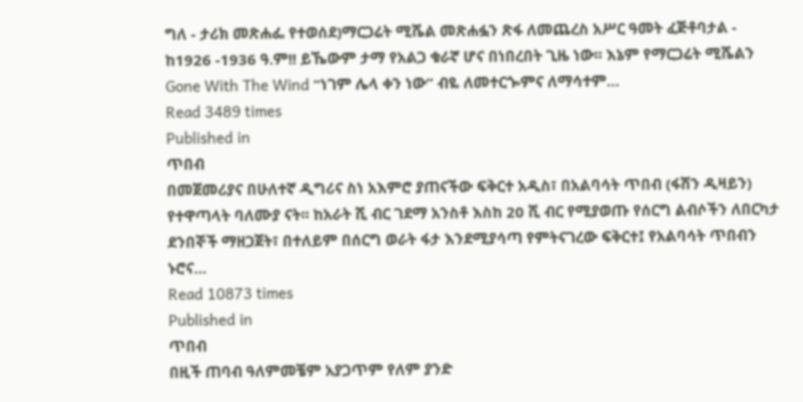ግለ - ታሪክ መጽሐፌ የተወሰደ)ማርጋሬት ሚሼል መጽሐፏን ጽፋ ለመጨረስ አሥር ዓመት ፈጅቶባታል - ከ1926 -1936 ዓ.ም!! ይኼውም ታማ የአልጋ ቁራኛ ሆና በነበረበት ጊዜ ነው፡፡ እኔም የማርጋሬት ሚሼልን Gone With The Wind “ነገም ሌላ ቀን ነው” ብዬ ለመተርጐምና ለማሳተም…
Read 3489 times
Published in
ጥበብ
በመጀመሪያና በሁለተኛ ዲግሪና ስነ አእምሮ ያጠናችው ፍቅርተ አዲስ፣ በአልባሳት ጥበብ (ፋሽን ዲዛይን) የተዋጣላት ባለሙያ ናት፡፡ ከአራት ሺ ብር ገደማ አንስቶ እስከ 20 ሺ ብር የሚያወጡ የሰርግ ልብሶችን ለበርካታ ደንበኞች ማዘጋጀት፣ በተለይም በሰርግ ወራት ፋታ እንደሚያሳጣ የምትናገረው ፍቅርተ፤ የአልባሳት ጥበብን ኑሮና…
Read 10873 times
Published in
ጥበብ
በዚች ጠባብ ዓለምመቼም አያጋጥም የለም ያንድ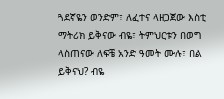ጓደኛዬን ወንድም፣ ለፈተና ላዘጋጀው እስቲ ማትሪክ ይቅናው ብዬ፣ ትምህርቱን በወግ ላስጠናው ለፍቼ አንድ ዓመት ሙሉ፣ በል ይቅናህ? ብዬ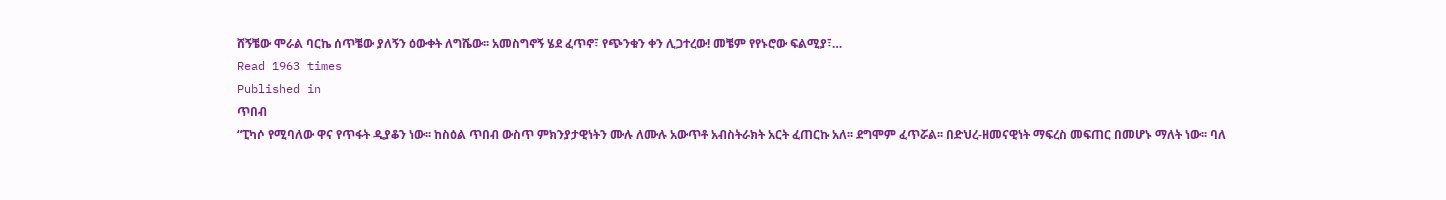ሸኝቼው ሞራል ባርኬ ሰጥቼው ያለኝን ዕውቀት ለግሼው፡፡ አመስግኖኝ ሄደ ፈጥኖ፣ የጭንቁን ቀን ሊጋተረው! መቼም የየኑሮው ፍልሚያ፣…
Read 1963 times
Published in
ጥበብ
“ፒካሶ የሚባለው ዋና የጥፋት ዲያቆን ነው፡፡ ከስዕል ጥበብ ውስጥ ምክንያታዊነትን ሙሉ ለሙሉ አውጥቶ አብስትራክት አርት ፈጠርኩ አለ፡፡ ደግሞም ፈጥሯል፡፡ በድህረ-ዘመናዊነት ማፍረስ መፍጠር በመሆኑ ማለት ነው፡፡ ባለ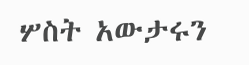ሦስት አውታሩን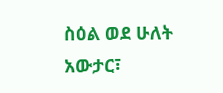ስዕል ወደ ሁለት አውታር፣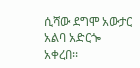ሲሻው ደግሞ አውታር አልባ አድርጐ አቀረበ፡፡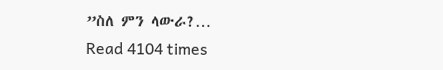”ስለ ምን ላውራ?…
Read 4104 times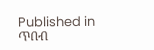Published in
ጥበብ